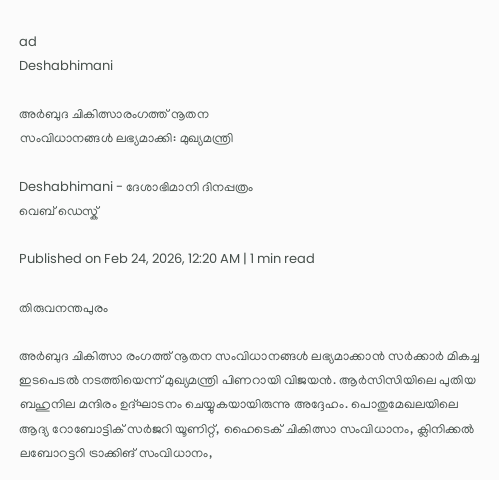ad
Deshabhimani

അർബുദ ചികിത്സാരംഗത്ത്‌ നൂതന
സംവിധാനങ്ങൾ ലഭ്യമാക്കി: മുഖ്യമന്ത്രി

Deshabhimani - ദേശാഭിമാനി ദിനപ്പത്രം
വെബ് ഡെസ്ക്

Published on Feb 24, 2026, 12:20 AM | 1 min read

തിരുവനന്തപുരം

അർബുദ ചികിത്സാ രംഗത്ത്‌ നൂതന സംവിധാനങ്ങൾ ലഭ്യമാക്കാൻ സർക്കാർ മികച്ച ഇടപെടൽ നടത്തിയെന്ന്‌ മുഖ്യമന്ത്രി പിണറായി വിജയൻ. ആര്‍സിസിയിലെ പുതിയ ബഹുനില മന്ദിരം ഉദ്ഘാടനം ചെയ്യുകയായിരുന്നു അദ്ദേഹം. പൊതുമേഖലയിലെ ആദ്യ റോബോട്ടിക് സര്‍ജറി യൂണിറ്റ്, ഹൈടെക് ചികിത്സാ സംവിധാനം, ക്ലിനിക്കല്‍ ലബോറട്ടറി ട്രാക്കിങ് സംവിധാനം,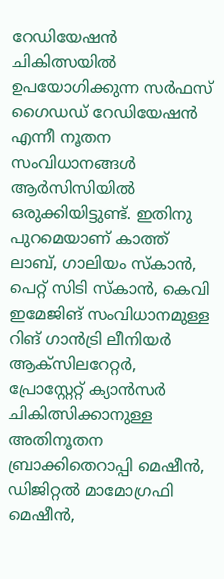റേഡിയേഷന്‍ ചികിത്സയില്‍ ഉപയോഗിക്കുന്ന സര്‍ഫസ് ഗൈഡഡ് റേഡിയേഷന്‍ എന്നീ നൂതന സംവിധാനങ്ങള്‍ ആർസിസിയിൽ ഒരുക്കിയിട്ടുണ്ട്. ഇതിനു പുറമെയാണ് കാത്ത് ലാബ്, ഗാലിയം സ്‌കാന്‍, പെറ്റ് സിടി സ്‌കാന്‍, കെവി ഇമേജിങ്‌ സംവിധാനമുള്ള റിങ്‌ ഗാന്‍ട്രി ലീനിയര്‍ ആക്‌സിലറേറ്റര്‍, പ്രോസ്റ്റേറ്റ് ക്യാന്‍സര്‍ ചികിത്സിക്കാനുള്ള അതിനൂതന ബ്രാക്കിതെറാപ്പി മെഷീന്‍, ഡിജിറ്റല്‍ മാമോഗ്രഫി മെഷീന്‍,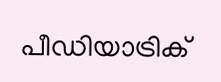പീഡിയാട്രിക്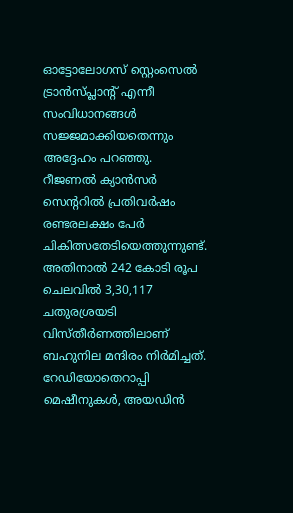ഓട്ടോലോഗസ് സ്റ്റെംസെല്‍ ട്രാന്‍സ്‌പ്ലാന്റ് എന്നീ സംവിധാനങ്ങള്‍ സജ്ജമാക്കിയതെന്നും അദ്ദേഹം പറഞ്ഞു. റീജണല്‍ ക്യാന്‍സര്‍ സെന്ററിൽ പ്രതിവര്‍ഷം രണ്ടരലക്ഷം പേര്‍ ചികിത്സതേടിയെത്തുന്നുണ്ട്. അതിനാൽ 242 കോടി രൂപ ചെലവില്‍ 3,30,117 ചതുരശ്രയടി വിസ്തീര്‍ണത്തിലാണ്‌ ബഹുനില മന്ദിരം നിര്‍മിച്ചത്‌. റേഡിയോതെറാപ്പി മെഷീനുകള്‍, അയഡിന്‍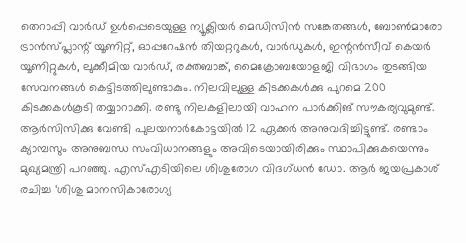തെറാപ്പി വാര്‍ഡ് ഉള്‍പ്പെടെയുള്ള ന്യൂക്ലിയര്‍ മെഡിസിന്‍ സങ്കേതങ്ങള്‍, ബോണ്‍മാരോ ട്രാന്‍സ്‌പ്ലാന്റ് യൂണിറ്റ്, ഓപ്പറേഷന്‍ തിയറ്ററുകള്‍, വാര്‍ഡുകള്‍, ഇന്റന്‍സീവ് കെയര്‍ യൂണിറ്റുകള്‍, ലുക്കീമിയ വാര്‍ഡ്, രക്തബാങ്ക്, മൈക്രോബയോളജി വിഭാഗം തുടങ്ങിയ സേവനങ്ങള്‍ കെട്ടിടത്തിലുണ്ടാകും. നിലവിലുള്ള കിടക്കകള്‍ക്കു പുറമെ 200 കിടക്കകള്‍കൂടി തയ്യാറാക്കി. രണ്ടു നിലകളിലായി വാഹന പാര്‍ക്കിങ് സൗകര്യവുമുണ്ട്‌. ആര്‍സിസിക്കു വേണ്ടി പുലയനാര്‍കോട്ടയില്‍ 12 ഏക്കർ അനുവദിച്ചിട്ടുണ്ട്. രണ്ടാം ക്യാമ്പസും അനുബന്ധ സംവിധാനങ്ങളും അവിടെയായിരിക്കും സ്ഥാപിക്കുകയെന്നും മുഖ്യമന്ത്രി പറഞ്ഞു. എസ്എടിയിലെ ശിശുരോഗ വിദഗ്‌ധൻ ഡോ. ആർ ജയപ്രകാശ് രചിച്ച ‘ശിശു മാനസികാരോഗ്യ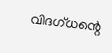വിദഗ്‌ധന്റെ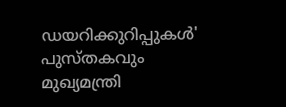ഡയറിക്കുറിപ്പുകള്‍' പുസ്തകവും മുഖ്യമന്ത്രി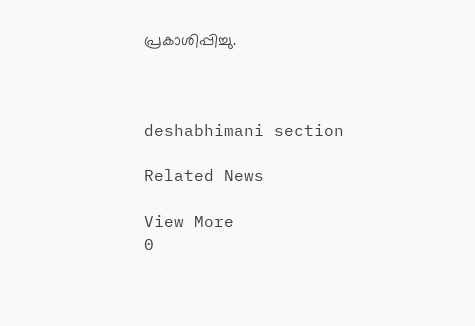പ്രകാശിപ്പിച്ചു.



deshabhimani section

Related News

View More
0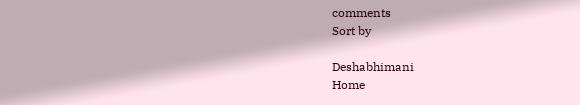comments
Sort by

Deshabhimani
Home